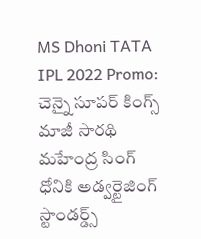MS Dhoni TATA IPL 2022 Promo: చెన్నై సూపర్ కింగ్స్ మాజీ సారథి   మహేంద్ర సింగ్ ధోనికి అడ్వర్టైజింగ్ స్టాండర్డ్స్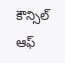కౌన్సిల్ ఆఫ్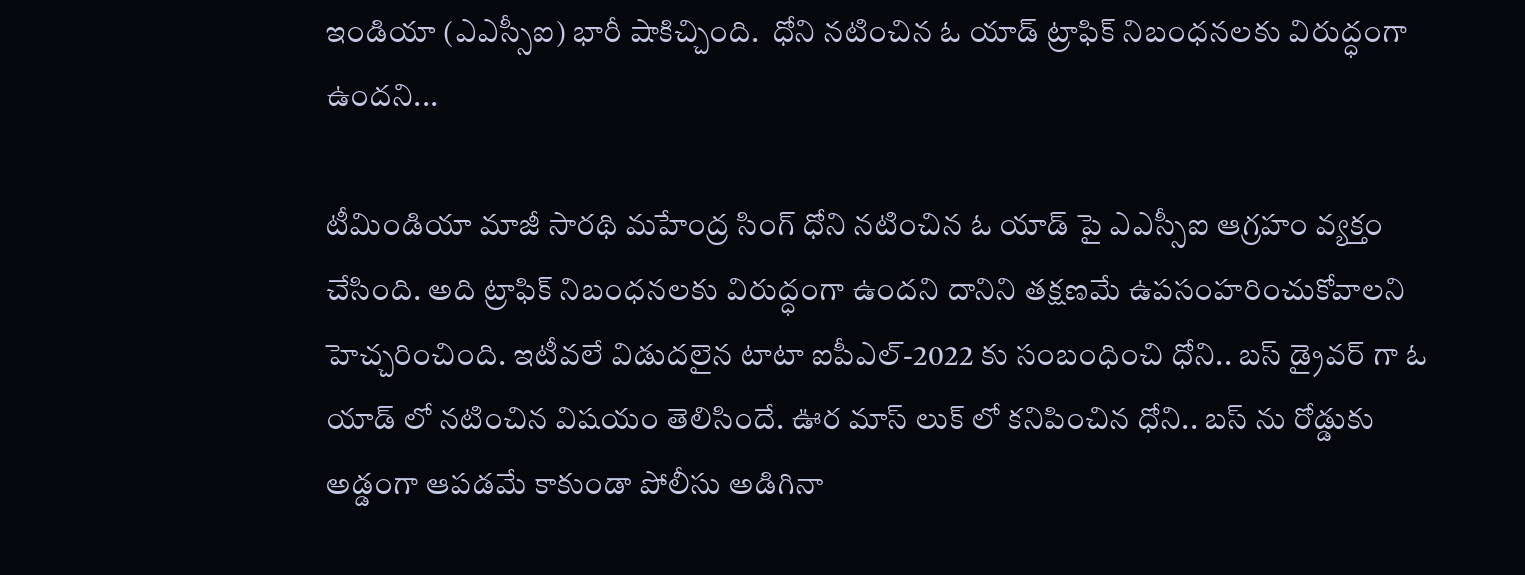ఇండియా (ఎఎస్సీఐ) భారీ షాకిచ్చింది.  ధోని నటించిన ఓ యాడ్ ట్రాఫిక్ నిబంధనలకు విరుద్ధంగా ఉందని...

టీమిండియా మాజీ సారథి మహేంద్ర సింగ్ ధోని నటించిన ఓ యాడ్ పై ఎఎస్సీఐ ఆగ్రహం వ్యక్తం చేసింది. అది ట్రాఫిక్ నిబంధనలకు విరుద్ధంగా ఉందని దానిని తక్షణమే ఉపసంహరించుకోవాలని హెచ్చరించింది. ఇటీవలే విడుదలైన టాటా ఐపీఎల్-2022 కు సంబంధించి ధోని.. బస్ డ్రైవర్ గా ఓ యాడ్ లో నటించిన విషయం తెలిసిందే. ఊర మాస్ లుక్ లో కనిపించిన ధోని.. బస్ ను రోడ్డుకు అడ్డంగా ఆపడమే కాకుండా పోలీసు అడిగినా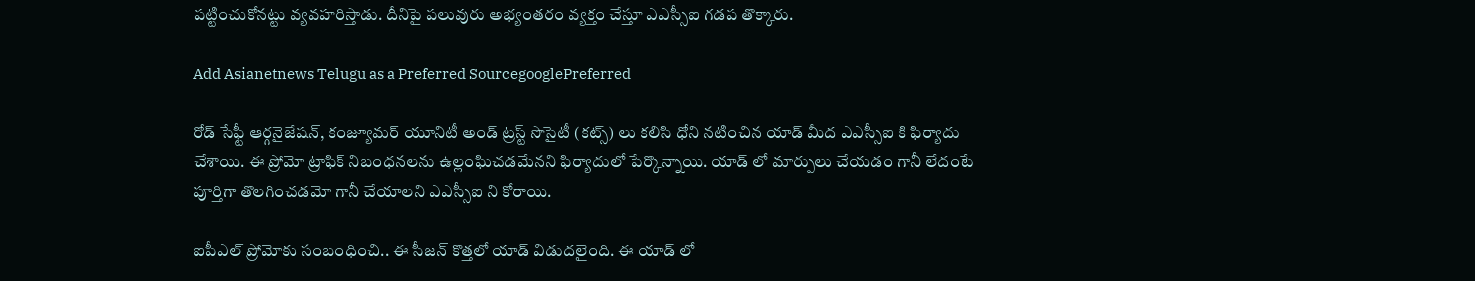పట్టించుకోనట్టు వ్యవహరిస్తాడు. దీనిపై పలువురు అభ్యంతరం వ్యక్తం చేస్తూ ఎఎస్సీఐ గడప తొక్కారు.

Add Asianetnews Telugu as a Preferred SourcegooglePreferred

రోడ్ సేఫ్టీ ఆర్గనైజేషన్, కంజ్యూమర్ యూనిటీ అండ్ ట్రస్ట్ సొసైటీ (కట్స్) లు కలిసి ధోని నటించిన యాడ్ మీద ఎఎస్సీఐ కి ఫిర్యాదు చేశాయి. ఈ ప్రోమో ట్రాఫిక్ నిబంధనలను ఉల్లంఘిచడమేనని ఫిర్యాదులో పేర్కొన్నాయి. యాడ్ లో మార్పులు చేయడం గానీ లేదంటే పూర్తిగా తొలగించడమో గానీ చేయాలని ఎఎస్సీఐ ని కోరాయి.

ఐపీఎల్ ప్రోమోకు సంబంధించి.. ఈ సీజన్ కొత్తలో యాడ్ విడుదలైంది. ఈ యాడ్ లో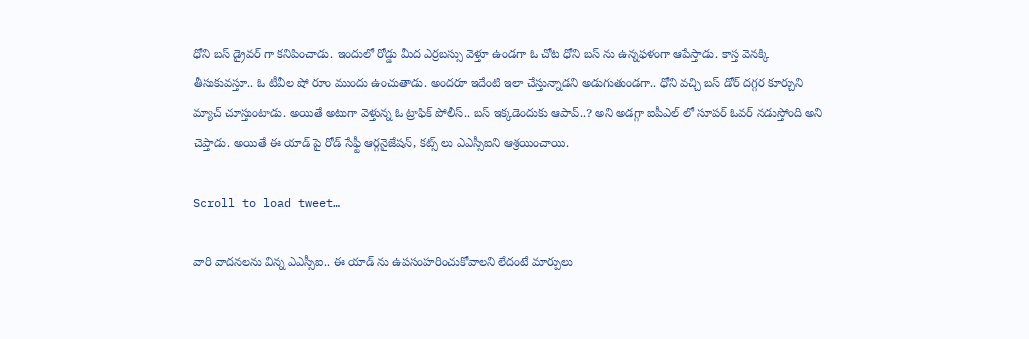ధోని బస్ డ్రైవర్ గా కనిపించాడు. ఇందులో రోడ్డు మీద ఎర్రబస్సు వెళ్తూ ఉండగా ఓ చోట ధోని బస్ ను ఉన్నఫళంగా ఆపేస్తాడు. కాస్త వెనక్కి తీసుకువస్తూ.. ఓ టీవీల షో రూం ముందు ఉంచుతాడు. అందరూ ఇదేంటి ఇలా చేస్తున్నాడని అడుగుతుండగా.. ధోని వచ్చి బస్ డోర్ దగ్గర కూర్చుని మ్యాచ్ చూస్తుంటాడు. అయితే అటుగా వెళ్తున్న ఓ ట్రాఫిక్ పోలీస్.. బస్ ఇక్కడెందుకు ఆపావ్..? అని అడగ్గా ఐపీఎల్ లో సూపర్ ఓవర్ నడుస్తోంది అని చెప్తాడు. అయితే ఈ యాడ్ పై రోడ్ సేఫ్టీ ఆర్గనైజేషన్, కట్స్ లు ఎఎస్సీఐని ఆశ్రయించాయి.

Scroll to load tweet…

వారి వాదనలను విన్న ఎఎస్సీఐ.. ఈ యాడ్ ను ఉపసంహరించుకోవాలని లేదంటే మార్పులు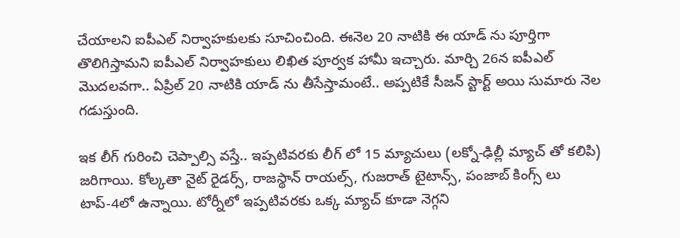చేయాలని ఐపీఎల్ నిర్వాహకులకు సూచించింది. ఈనెల 20 నాటికి ఈ యాడ్ ను పూర్తిగా తొలిగిస్తామని ఐపీఎల్ నిర్వాహకులు లిఖిత పూర్వక హామీ ఇచ్చారు. మార్చి 26న ఐపీఎల్ మొదలవగా.. ఏప్రిల్ 20 నాటికి యాడ్ ను తీసేస్తామంటే.. అప్పటికే సీజన్ స్టార్ట్ అయి సుమారు నెల గడుస్తుంది.

ఇక లీగ్ గురించి చెప్పాల్సి వస్తే.. ఇప్పటివరకు లీగ్ లో 15 మ్యాచులు (లక్నో-ఢిల్లీ మ్యాచ్ తో కలిపి) జరిగాయి. కోల్కతా నైట్ రైడర్స్, రాజస్థాన్ రాయల్స్, గుజరాత్ టైటాన్స్, పంజాబ్ కింగ్స్ లు టాప్-4లో ఉన్నాయి. టోర్నీలో ఇప్పటివరకు ఒక్క మ్యాచ్ కూడా నెగ్గని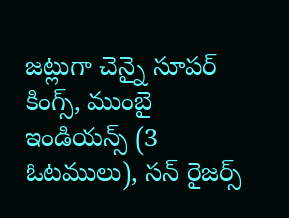జట్లుగా చెన్నై సూపర్ కింగ్స్, ముంబై ఇండియన్స్ (3 ఓటములు), సన్ రైజర్స్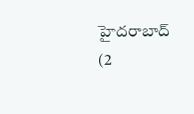హైదరాబాద్ (2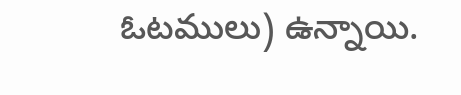ఓటములు) ఉన్నాయి.